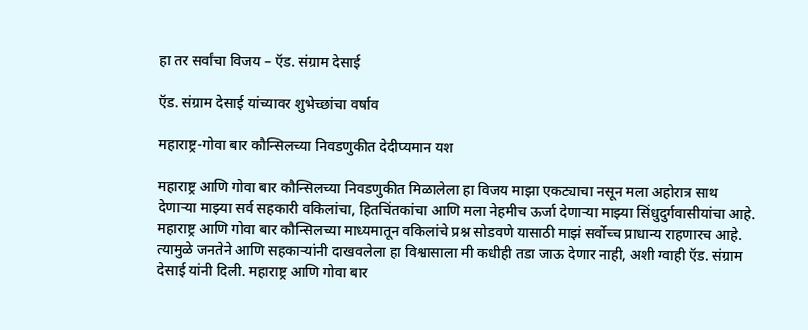हा तर सर्वांचा विजय – ऍड. संग्राम देसाई

ऍड. संग्राम देसाई यांच्यावर शुभेच्छांचा वर्षाव

महाराष्ट्र-गोवा बार कौन्सिलच्या निवडणुकीत देदीप्यमान यश

महाराष्ट्र आणि गोवा बार कौन्सिलच्या निवडणुकीत मिळालेला हा विजय माझा एकट्याचा नसून मला अहोरात्र साथ देणाऱ्या माझ्या सर्व सहकारी वकिलांचा, हितचिंतकांचा आणि मला नेहमीच ऊर्जा देणाऱ्या माझ्या सिंधुदुर्गवासीयांचा आहे. महाराष्ट्र आणि गोवा बार कौन्सिलच्या माध्यमातून वकिलांचे प्रश्न सोडवणे यासाठी माझं सर्वोच्च प्राधान्य राहणारच आहे. त्यामुळे जनतेने आणि सहकाऱ्यांनी दाखवलेला हा विश्वासाला मी कधीही तडा जाऊ देणार नाही, अशी ग्वाही ऍड. संग्राम देसाई यांनी दिली. महाराष्ट्र आणि गोवा बार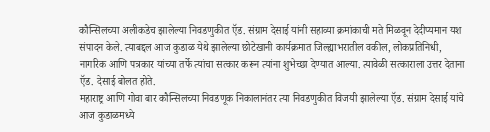कौन्सिलच्या अलीकडेच झालेल्या निवडणुकीत ऍड. संग्राम देसाई यांनी सहाव्या क्रमांकाची मते मिळवून देदीप्यमान यश संपादन केले. त्याबद्दल आज कुडाळ येथे झालेल्या छोटेखानी कार्यक्रमात जिल्ह्याभरातील वकील, लोकप्रतिनिधी, नागरिक आणि पत्रकार यांच्या तर्फे त्यांचा सत्कार करून त्यांना शुभेच्छा देण्यात आल्या. त्यावेळी सत्काराला उत्तर देताना ऍड. देसाई बोलत होते.
महाराष्ट्र आणि गोवा बार कौन्सिलच्या निवडणूक निकालानंतर त्या निवडणुकीत विजयी झालेल्या ऍड. संग्राम देसाई यांचे आज कुडाळमध्ये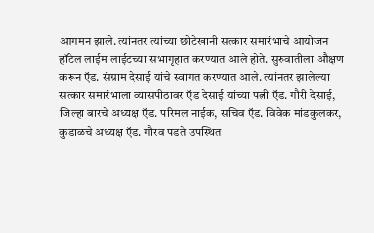आगमन झाले. त्यांनतर त्यांच्या छोटेखानी सत्कार समारंभाचे आयोजन हॉटेल लाईम लाईटच्या सभागृहात करण्यात आले होते. सुरुवातीला औक्षण करून ऍड. संग्राम देसाई यांचे स्वागत करण्यात आले. त्यांनतर झालेल्या सत्कार समारंभाला व्यासपीठावर ऍड देसाई यांच्या पत्नी ऍड. गौरी देसाई, जिल्हा बारचे अध्यक्ष ऍड. परिमल नाईक, सचिव ऍड. विवेक मांडकुलकर, कुडाळचे अध्यक्ष ऍड. गौरव पडते उपस्थित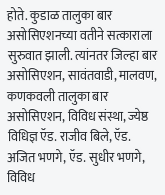होते. कुडाळ तालुका बार असोसिएशनच्या वतीने सत्काराला सुरुवात झाली. त्यांनतर जिल्हा बार असोसिएशन, सावंतवाडी, मालवण, कणकवली तालुका बार असोसिएशन, विविध संस्था, ज्येष्ठ विधिज्ञ ऍड. राजीव बिले, ऍड. अजित भणगे, ऍड. सुधीर भणगे, विविध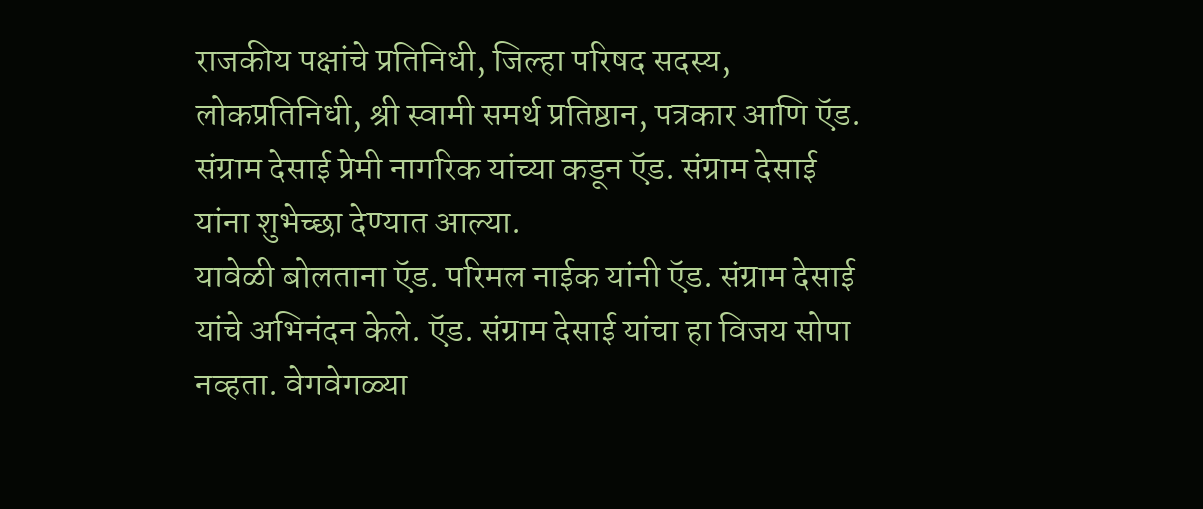राजकीय पक्षांचे प्रतिनिधी, जिल्हा परिषद सदस्य, लोकप्रतिनिधी, श्री स्वामी समर्थ प्रतिष्ठान, पत्रकार आणि ऍड. संग्राम देसाई प्रेमी नागरिक यांच्या कडून ऍड. संग्राम देसाई यांना शुभेच्छा देण्यात आल्या.
यावेळी बोलताना ऍड. परिमल नाईक यांनी ऍड. संग्राम देसाई यांचे अभिनंदन केले. ऍड. संग्राम देसाई यांचा हा विजय सोपा नव्हता. वेगवेगळ्या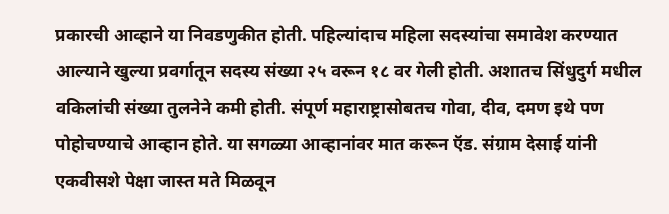प्रकारची आव्हाने या निवडणुकीत होती. पहिल्यांदाच महिला सदस्यांचा समावेश करण्यात आल्याने खुल्या प्रवर्गातून सदस्य संख्या २५ वरून १८ वर गेली होती. अशातच सिंधुदुर्ग मधील वकिलांची संख्या तुलनेने कमी होती. संपूर्ण महाराष्ट्रासोबतच गोवा, दीव, दमण इथे पण पोहोचण्याचे आव्हान होते. या सगळ्या आव्हानांवर मात करून ऍड. संग्राम देसाई यांनी एकवीसशे पेक्षा जास्त मते मिळवून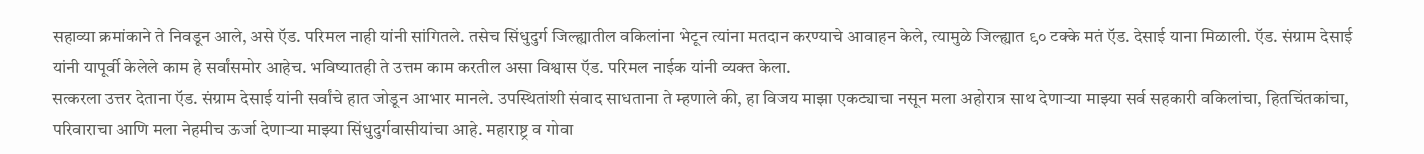सहाव्या क्रमांकाने ते निवडून आले, असे ऍड. परिमल नाही यांनी सांगितले. तसेच सिंधुदुर्ग जिल्ह्यातील वकिलांना भेटून त्यांना मतदान करण्याचे आवाहन केले, त्यामुळे जिल्ह्यात ९० टक्के मतं ऍड. देसाई याना मिळाली. ऍड. संग्राम देसाई यांनी यापूर्वी केलेले काम हे सर्वांसमोर आहेच. भविष्यातही ते उत्तम काम करतील असा विश्वास ऍड. परिमल नाईक यांनी व्यक्त केला.
सत्करला उत्तर देताना ऍड. संग्राम देसाई यांनी सर्वांचे हात जोडून आभार मानले. उपस्थितांशी संवाद साधताना ते म्हणाले की, हा विजय माझा एकट्याचा नसून मला अहोरात्र साथ देणाऱ्या माझ्या सर्व सहकारी वकिलांचा, हितचिंतकांचा, परिवाराचा आणि मला नेहमीच ऊर्जा देणाऱ्या माझ्या सिंधुदुर्गवासीयांचा आहे. महाराष्ट्र व गोवा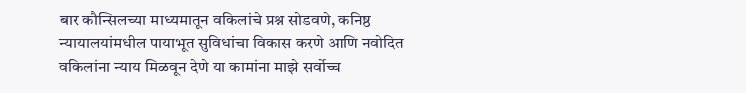बार कौन्सिलच्या माध्यमातून वकिलांचे प्रश्न सोडवणे, कनिष्ठ न्यायालयांमधील पायाभूत सुविधांचा विकास करणे आणि नवोदित वकिलांना न्याय मिळवून देणे या कामांना माझे सर्वोच्च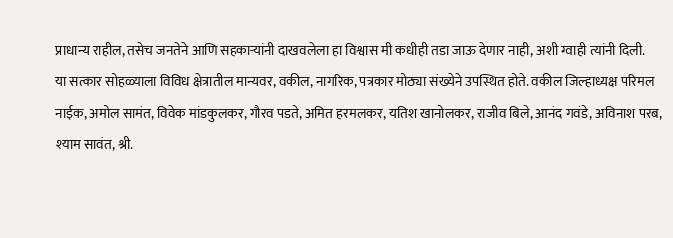प्राधान्य राहील, तसेच जनतेने आणि सहकाऱ्यांनी दाखवलेला हा विश्वास मी कधीही तडा जाऊ देणार नाही, अशी ग्वाही त्यांनी दिली.
या सत्कार सोहळ्याला विविध क्षेत्रातील मान्यवर, वकील, नागरिक, पत्रकार मोठ्या संख्येने उपस्थित होते. वकील जिल्हाध्यक्ष परिमल नाईक, अमोल सामंत, विवेक मांडकुलकर, गौरव पडते, अमित हरमलकर, यतिश खानोलकर, राजीव बिले, आनंद गवंडे, अविनाश परब, श्याम सावंत, श्री.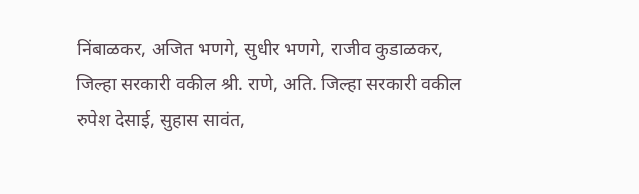निंबाळकर, अजित भणगे, सुधीर भणगे, राजीव कुडाळकर, जिल्हा सरकारी वकील श्री. राणे, अति. जिल्हा सरकारी वकील रुपेश देसाई, सुहास सावंत,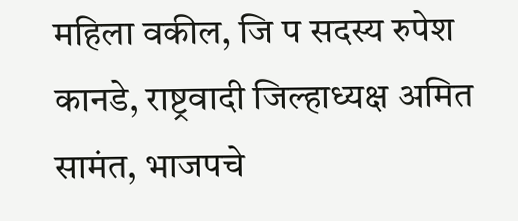महिला वकील, जि प सदस्य रुपेश कानडे, राष्ट्रवादी जिल्हाध्यक्ष अमित सामंत, भाजपचे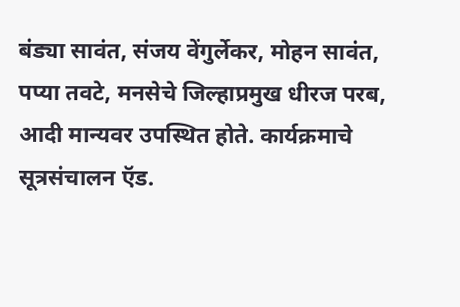बंड्या सावंत, संजय वेंगुर्लेकर, मोहन सावंत, पप्या तवटे, मनसेचे जिल्हाप्रमुख धीरज परब, आदी मान्यवर उपस्थित होते. कार्यक्रमाचे सूत्रसंचालन ऍड.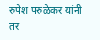रुपेश परुळेकर यांनी तर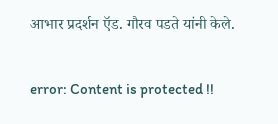आभार प्रदर्शन ऍड. गौरव पडते यांनी केले.

error: Content is protected !!